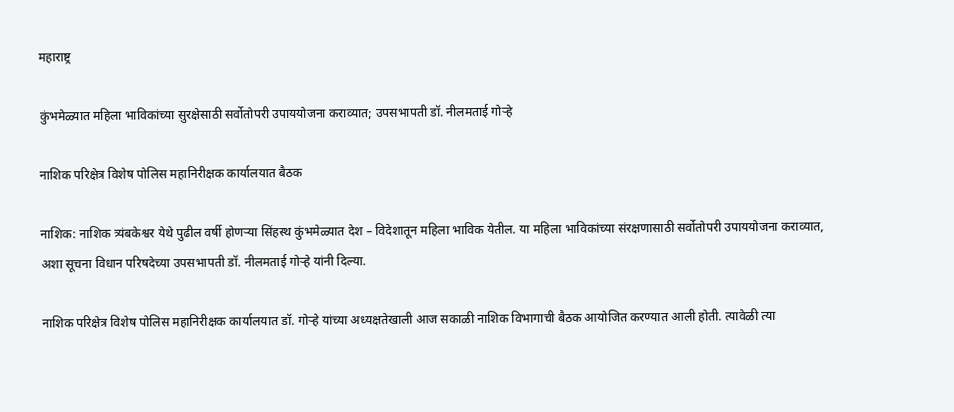महाराष्ट्र

कुंभमेळ्यात महिला भाविकांच्या सुरक्षेसाठी सर्वोतोपरी उपाययोजना कराव्यात; उपसभापती डॉ. नीलमताई गोऱ्हे

नाशिक परिक्षेत्र विशेष पोलिस महानिरीक्षक कार्यालयात बैठक

नाशिक: नाशिक त्र्यंबकेश्वर येथे पुढील वर्षी होणऱ्या सिंहस्थ कुंभमेळ्यात देश – विदेशातून महिला भाविक येतील. या महिला भाविकांच्या संरक्षणासाठी सर्वोतोपरी उपाययोजना कराव्यात, अशा सूचना विधान परिषदेच्या उपसभापती डॉ. नीलमताई गोऱ्हे यांनी दिल्या.

नाशिक परिक्षेत्र विशेष पोलिस महानिरीक्षक कार्यालयात डॉ. गोऱ्हे यांच्या अध्यक्षतेखाली आज सकाळी नाशिक विभागाची बैठक आयोजित करण्यात आली होती. त्यावेळी त्या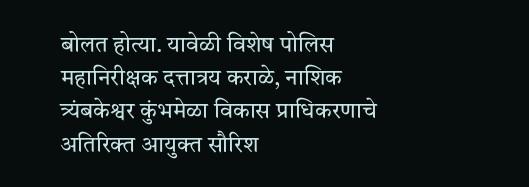बोलत होत्या. यावेळी विशेष पोलिस महानिरीक्षक दत्तात्रय कराळे, नाशिक त्र्यंबकेश्वर कुंभमेळा विकास प्राधिकरणाचे अतिरिक्त आयुक्त सौरिश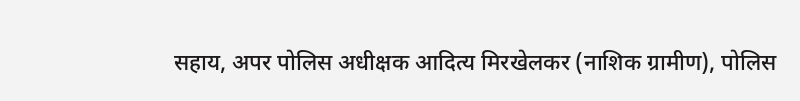सहाय, अपर पोलिस अधीक्षक आदित्य मिरखेलकर (नाशिक ग्रामीण), पोलिस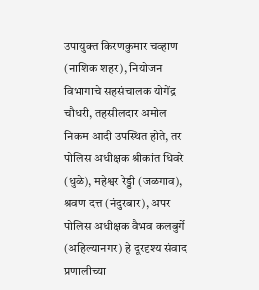उपायुक्त किरणकुमार चव्हाण (नाशिक शहर), नियोजन विभागाचे सहसंचालक योगेंद्र चौधरी, तहसीलदार अमोल निकम आदी उपस्थित होते, तर पोलिस अधीक्षक श्रीकांत धिवरे (धुळे), महेश्वर रेड्डी (जळगाव), श्रवण दत्त (नंदुरबार), अपर पोलिस अधीक्षक वैभव कलबुर्गे (अहिल्यानगर) हे दूरदृश्य संवाद प्रणालीच्या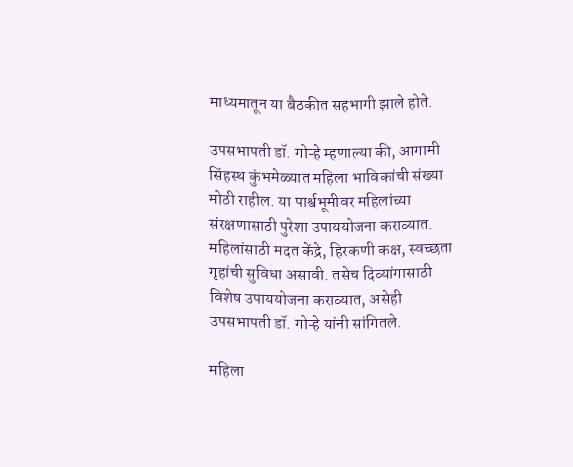माध्यमातून या बैठकीत सहभागी झाले होते.

उपसभापती डॉ. गोऱ्हे म्हणाल्या की, आगामी सिंहस्थ कुंभमेळ्यात महिला भाविकांची संख्या मोठी राहील. या पार्श्वभूमीवर महिलांच्या संरक्षणासाठी पुरेशा उपाययोजना कराव्यात. महिलांसाठी मदत केंद्रे, हिरकणी कक्ष, स्वच्छता गृहांची सुविधा असावी. तसेच दिव्यांगासाठी विशेष उपाययोजना कराव्यात, असेही उपसभापती डॉ. गोऱ्हे यांनी सांगितले.

महिला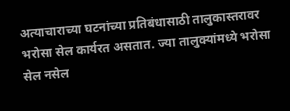अत्याचाराच्या घटनांच्या प्रतिबंधासाठी तालुकास्तरावर भरोसा सेल कार्यरत असतात. ज्या तालुक्यांमध्ये भरोसा सेल नसेल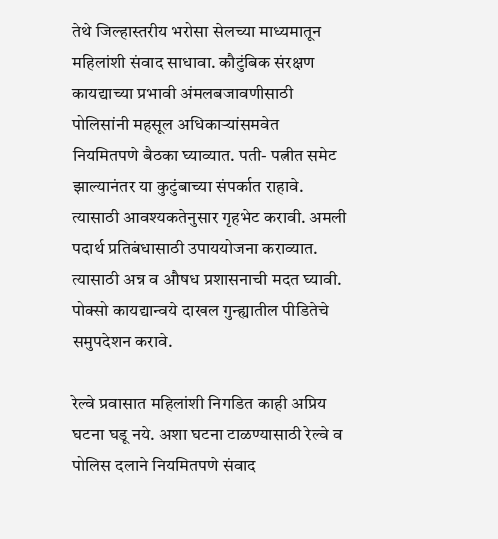तेथे जिल्हास्तरीय भरोसा सेलच्या माध्यमातून महिलांशी संवाद साधावा. कौटुंबिक संरक्षण कायद्याच्या प्रभावी अंमलबजावणीसाठी पोलिसांनी महसूल अधिकाऱ्यांसमवेत नियमितपणे बैठका घ्याव्यात. पती- पत्नीत समेट झाल्यानंतर या कुटुंबाच्या संपर्कात राहावे. त्यासाठी आवश्यकतेनुसार गृहभेट करावी. अमली पदार्थ प्रतिबंधासाठी उपाययोजना कराव्यात. त्यासाठी अन्न व औषध प्रशासनाची मदत घ्यावी. पोक्सो कायद्यान्वये दाखल गुन्ह्यातील पीडितेचे समुपदेशन करावे.

रेल्वे प्रवासात महिलांशी निगडित काही अप्रिय घटना घडू नये. अशा घटना टाळण्यासाठी रेल्वे व पोलिस दलाने नियमितपणे संवाद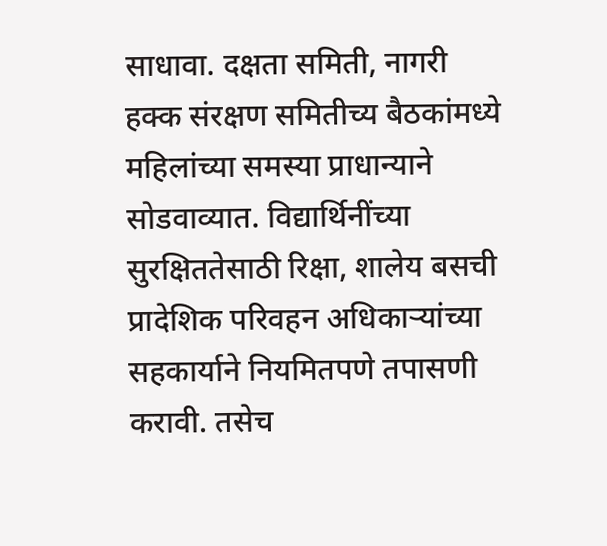साधावा. दक्षता समिती, नागरी हक्क संरक्षण समितीच्य बैठकांमध्ये महिलांच्या समस्या प्राधान्याने सोडवाव्यात. विद्यार्थिनींच्या सुरक्षिततेसाठी रिक्षा, शालेय बसची प्रादेशिक परिवहन अधिकाऱ्यांच्या सहकार्याने नियमितपणे तपासणी करावी. तसेच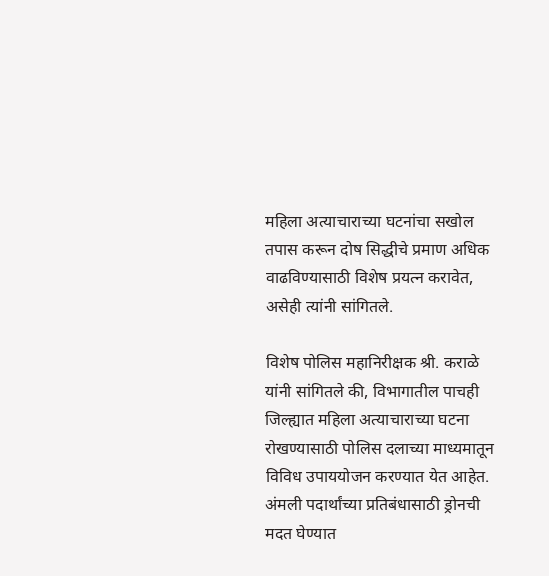महिला अत्याचाराच्या घटनांचा सखोल तपास करून दोष सिद्धीचे प्रमाण अधिक वाढविण्यासाठी विशेष प्रयत्न करावेत, असेही त्यांनी सांगितले.

विशेष पोलिस महानिरीक्षक श्री. कराळे यांनी सांगितले की, विभागातील पाचही जिल्ह्यात महिला अत्याचाराच्या घटना रोखण्यासाठी पोलिस दलाच्या माध्यमातून विविध उपाययोजन करण्यात येत आहेत. अंमली पदार्थांच्या प्रतिबंधासाठी ड्रोनची मदत घेण्यात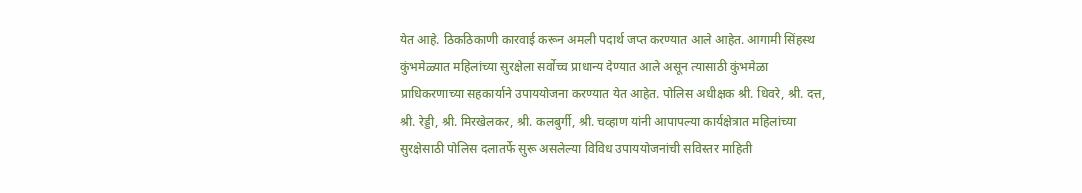येत आहे. ठिकठिकाणी कारवाई करून अमली पदार्थ जप्त करण्यात आले आहेत. आगामी सिंहस्थ कुंभमेळ्यात महिलांच्या सुरक्षेला सर्वोच्च प्राधान्य देण्यात आले असून त्यासाठी कुंभमेळा प्राधिकरणाच्या सहकार्याने उपाययोजना करण्यात येत आहेत. पोलिस अधीक्षक श्री. धिवरे, श्री. दत्त, श्री. रेड्डी, श्री. मिरखेलकर, श्री. कलबुर्गी, श्री. चव्हाण यांनी आपापल्या कार्यक्षेत्रात महिलांच्या सुरक्षेसाठी पोलिस दलातर्फे सुरू असलेल्या विविध उपाययोजनांची सविस्तर माहिती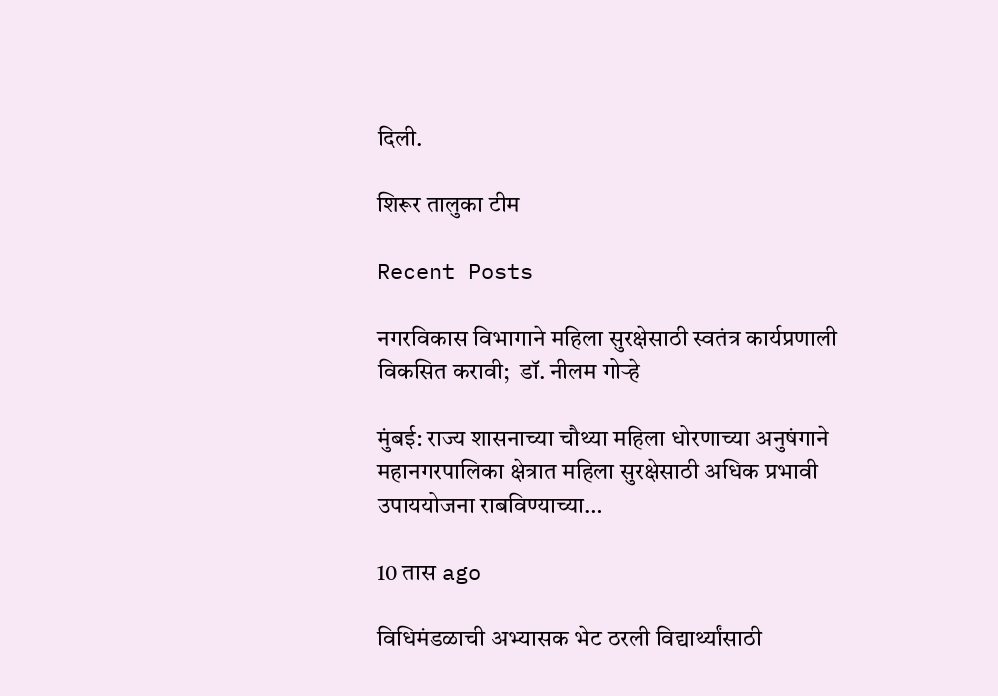दिली.

शिरूर तालुका टीम

Recent Posts

नगरविकास विभागाने महिला सुरक्षेसाठी स्वतंत्र कार्यप्रणाली विकसित करावी;  डॉ. नीलम गोऱ्हे

मुंबई: राज्य शासनाच्या चौथ्या महिला धोरणाच्या अनुषंगाने महानगरपालिका क्षेत्रात महिला सुरक्षेसाठी अधिक प्रभावी उपाययोजना राबविण्याच्या…

10 तास ago

विधिमंडळाची अभ्यासक भेट ठरली विद्यार्थ्यांसाठी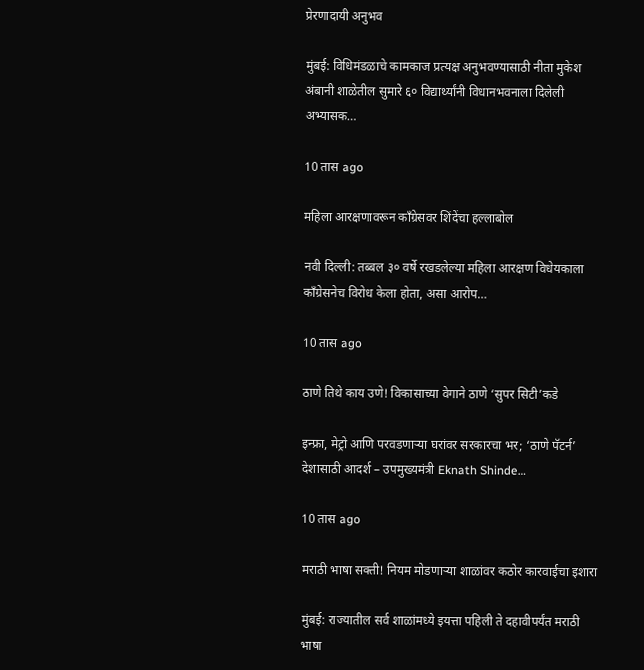प्रेरणादायी अनुभव

मुंबई: विधिमंडळाचे कामकाज प्रत्यक्ष अनुभवण्यासाठी नीता मुकेश अंबानी शाळेतील सुमारे ६० विद्यार्थ्यांनी विधानभवनाला दिलेली अभ्यासक…

10 तास ago

महिला आरक्षणावरून काँग्रेसवर शिंदेंचा हल्लाबोल

नवी दिल्ली: तब्बल ३० वर्षे रखडलेल्या महिला आरक्षण विधेयकाला काँग्रेसनेच विरोध केला होता, असा आरोप…

10 तास ago

ठाणे तिथे काय उणे! विकासाच्या वेगाने ठाणे ‘सुपर सिटी’कडे

इन्फ्रा, मेट्रो आणि परवडणाऱ्या घरांवर सरकारचा भर; ‘ठाणे पॅटर्न’ देशासाठी आदर्श – उपमुख्यमंत्री Eknath Shinde…

10 तास ago

मराठी भाषा सक्ती! नियम मोडणाऱ्या शाळांवर कठोर कारवाईचा इशारा

मुंबई: राज्यातील सर्व शाळांमध्ये इयत्ता पहिली ते दहावीपर्यंत मराठी भाषा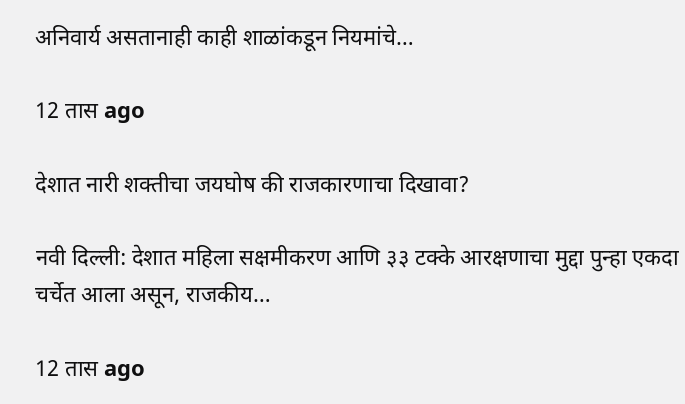अनिवार्य असतानाही काही शाळांकडून नियमांचे…

12 तास ago

देशात नारी शक्तीचा जयघोष की राजकारणाचा दिखावा?

नवी दिल्ली: देशात महिला सक्षमीकरण आणि ३३ टक्के आरक्षणाचा मुद्दा पुन्हा एकदा चर्चेत आला असून, राजकीय…

12 तास ago